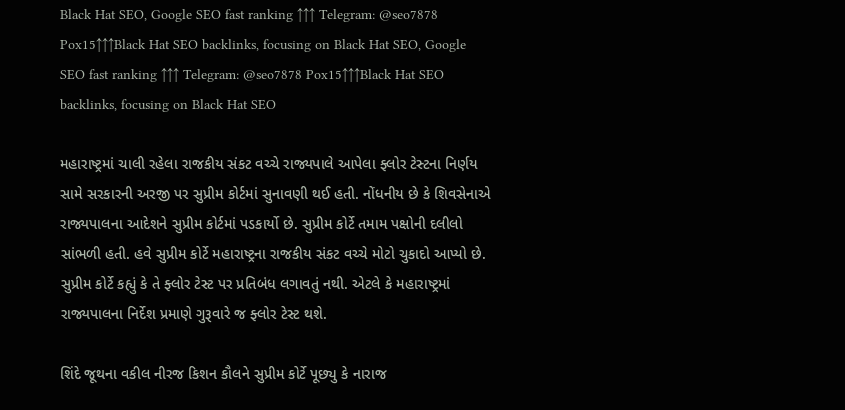Black Hat SEO, Google SEO fast ranking ↑↑↑ Telegram: @seo7878 Pox15↑↑↑Black Hat SEO backlinks, focusing on Black Hat SEO, Google SEO fast ranking ↑↑↑ Telegram: @seo7878 Pox15↑↑↑Black Hat SEO backlinks, focusing on Black Hat SEO

મહારાષ્ટ્રમાં ચાલી રહેલા રાજકીય સંકટ વચ્ચે રાજ્યપાલે આપેલા ફ્લોર ટેસ્ટના નિર્ણય સામે સરકારની અરજી પર સુપ્રીમ કોર્ટમાં સુનાવણી થઈ હતી. નોંધનીય છે કે શિવસેનાએ રાજ્યપાલના આદેશને સુપ્રીમ કોર્ટમાં પડકાર્યો છે. સુપ્રીમ કોર્ટે તમામ પક્ષોની દલીલો સાંભળી હતી. હવે સુપ્રીમ કોર્ટે મહારાષ્ટ્રના રાજકીય સંકટ વચ્ચે મોટો ચુકાદો આપ્યો છે. સુપ્રીમ કોર્ટે કહ્યું કે તે ફ્લોર ટેસ્ટ પર પ્રતિબંધ લગાવતું નથી. એટલે કે મહારાષ્ટ્રમાં રાજ્યપાલના નિર્દેશ પ્રમાણે ગુરૂવારે જ ફ્લોર ટેસ્ટ થશે.

શિંદે જૂથના વકીલ નીરજ કિશન કૌલને સુપ્રીમ કોર્ટે પૂછ્યુ કે નારાજ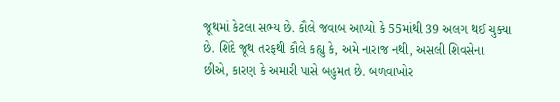જૂથમાં કેટલા સભ્ય છે. કૌલે જવાબ આપ્યો કે 55માંથી 39 અલગ થઈ ચુક્યા છે. શિંદે જૂથ તરફથી કૌલે કહ્યુ કે, અમે નારાજ નથી, અસલી શિવસેના છીએ, કારણ કે અમારી પાસે બહુમત છે. બળવાખોર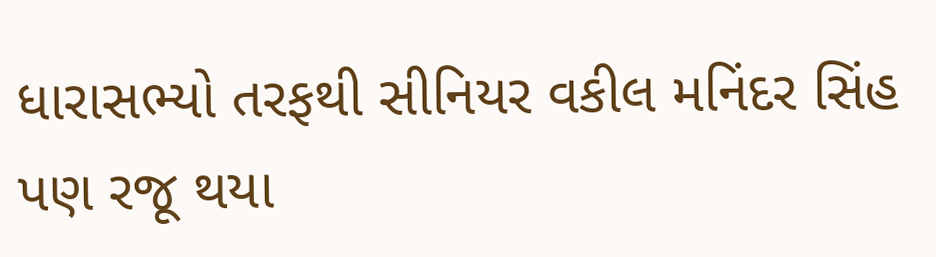ધારાસભ્યો તરફથી સીનિયર વકીલ મનિંદર સિંહ પણ રજૂ થયા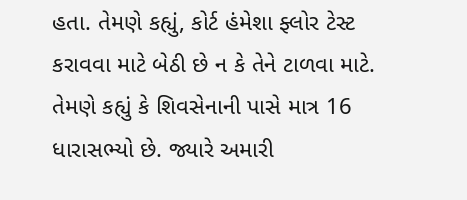હતા. તેમણે કહ્યું, કોર્ટ હંમેશા ફ્લોર ટેસ્ટ કરાવવા માટે બેઠી છે ન કે તેને ટાળવા માટે. તેમણે કહ્યું કે શિવસેનાની પાસે માત્ર 16 ધારાસભ્યો છે. જ્યારે અમારી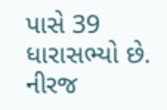પાસે 39 ધારાસભ્યો છે.
નીરજ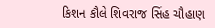કિશન કૌલે શિવરાજ સિંહ ચૌહાણ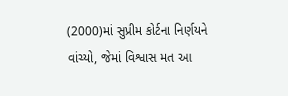(2000)માં સુપ્રીમ કોર્ટના નિર્ણયને વાંચ્યો, જેમાં વિશ્વાસ મત આ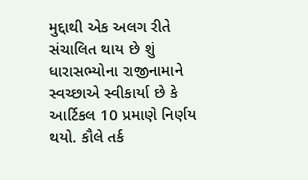મુદ્દાથી એક અલગ રીતે સંચાલિત થાય છે શું ધારાસભ્યોના રાજીનામાને સ્વચ્છાએ સ્વીકાર્યા છે કે આર્ટિકલ 10 પ્રમાણે નિર્ણય થયો. કૌલે તર્ક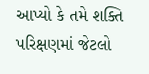આપ્યો કે તમે શક્તિ પરિક્ષણમાં જેટલો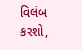વિલંબ કરશો,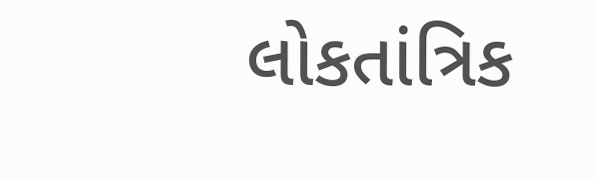લોકતાંત્રિક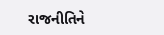રાજનીતિને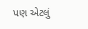પણ એટલું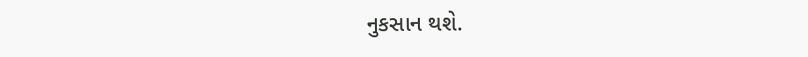નુકસાન થશે.